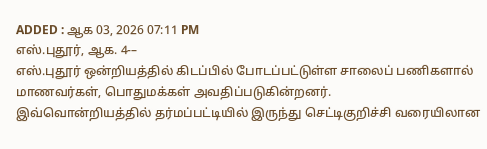ADDED : ஆக 03, 2026 07:11 PM
எஸ்.புதூர், ஆக. 4-–
எஸ்.புதூர் ஒன்றியத்தில் கிடப்பில் போடப்பட்டுள்ள சாலைப் பணிகளால் மாணவர்கள், பொதுமக்கள் அவதிப்படுகின்றனர்.
இவ்வொன்றியத்தில் தர்மப்பட்டியில் இருந்து செட்டிகுறிச்சி வரையிலான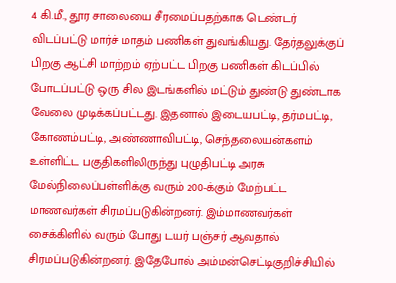4 கி.மீ., தூர சாலையை சீரமைப்பதற்காக டெண்டர் விடப்பட்டு மார்ச் மாதம் பணிகள் துவங்கியது. தேர்தலுக்குப் பிறகு ஆட்சி மாற்றம் ஏற்பட்ட பிறகு பணிகள் கிடப்பில் போடப்பட்டு ஒரு சில இடங்களில் மட்டும் துண்டு துண்டாக வேலை முடிக்கப்பட்டது. இதனால் இடையபட்டி, தர்மபட்டி, கோணம்பட்டி, அண்ணாவிபட்டி, செந்தலையன்களம் உள்ளிட்ட பகுதிகளிலிருந்து புழுதிபட்டி அரசு மேல்நிலைப்பள்ளிக்கு வரும் 200-க்கும் மேற்பட்ட மாணவர்கள் சிரமப்படுகின்றனர். இம்மாணவர்கள் சைக்கிளில் வரும் போது டயர் பஞ்சர் ஆவதால் சிரமப்படுகின்றனர். இதேபோல் அம்மன்செட்டிகுறிச்சியில்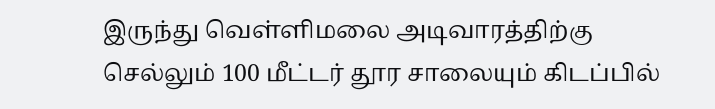இருந்து வெள்ளிமலை அடிவாரத்திற்கு செல்லும் 100 மீட்டர் தூர சாலையும் கிடப்பில்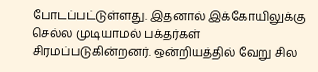போடப்பட்டுள்ளது. இதனால் இக்கோயிலுக்கு செல்ல முடியாமல் பக்தர்கள் சிரமப்படுகின்றனர். ஒன்றியத்தில் வேறு சில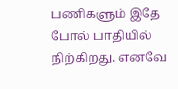பணிகளும் இதே போல் பாதியில் நிற்கிறது. எனவே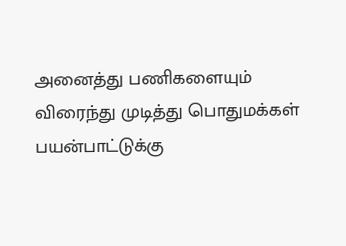அனைத்து பணிகளையும் விரைந்து முடித்து பொதுமக்கள் பயன்பாட்டுக்கு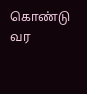கொண்டு வர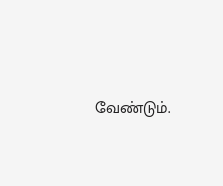வேண்டும்.